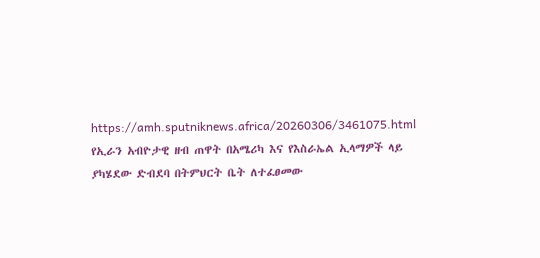https://amh.sputniknews.africa/20260306/3461075.html
የኢራን አብዮታዊ ዘብ ጠዋት በአሜሪካ እና የእስራኤል ኢላማዎች ላይ ያካሄደው ድብደባ በትምህርት ቤት ለተፈፀመው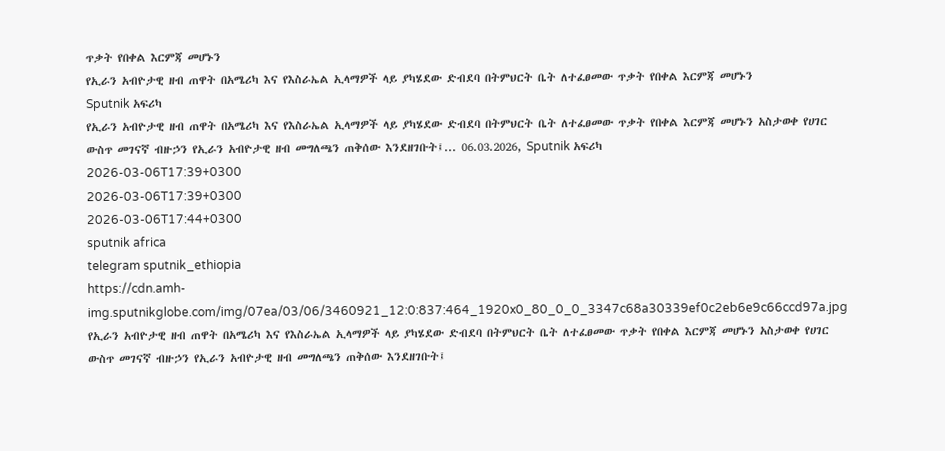ጥቃት የበቀል እርምጃ መሆኑን
የኢራን አብዮታዊ ዘብ ጠዋት በአሜሪካ እና የእስራኤል ኢላማዎች ላይ ያካሄደው ድብደባ በትምህርት ቤት ለተፈፀመው ጥቃት የበቀል እርምጃ መሆኑን
Sputnik አፍሪካ
የኢራን አብዮታዊ ዘብ ጠዋት በአሜሪካ እና የእስራኤል ኢላማዎች ላይ ያካሄደው ድብደባ በትምህርት ቤት ለተፈፀመው ጥቃት የበቀል እርምጃ መሆኑን አስታወቀ የሀገር ውስጥ መገናኛ ብዙኃን የኢራን አብዮታዊ ዘብ መግለጫን ጠቅሰው እንደዘገቡት፤... 06.03.2026, Sputnik አፍሪካ
2026-03-06T17:39+0300
2026-03-06T17:39+0300
2026-03-06T17:44+0300
sputnik africa
telegram sputnik_ethiopia
https://cdn.amh-img.sputnikglobe.com/img/07ea/03/06/3460921_12:0:837:464_1920x0_80_0_0_3347c68a30339ef0c2eb6e9c66ccd97a.jpg
የኢራን አብዮታዊ ዘብ ጠዋት በአሜሪካ እና የእስራኤል ኢላማዎች ላይ ያካሄደው ድብደባ በትምህርት ቤት ለተፈፀመው ጥቃት የበቀል እርምጃ መሆኑን አስታወቀ የሀገር ውስጥ መገናኛ ብዙኃን የኢራን አብዮታዊ ዘብ መግለጫን ጠቅሰው እንደዘገቡት፤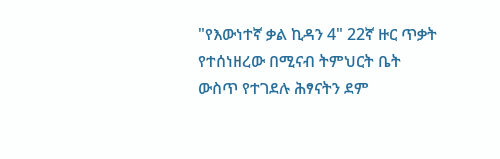"የእውነተኛ ቃል ኪዳን 4" 22ኛ ዙር ጥቃት የተሰነዘረው በሚናብ ትምህርት ቤት ውስጥ የተገደሉ ሕፃናትን ደም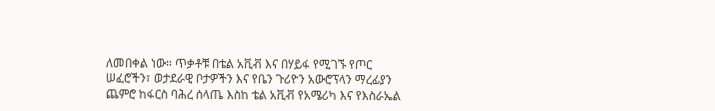ለመበቀል ነው። ጥቃቶቹ በቴል አቪቭ እና በሃይፋ የሚገኙ የጦር ሠፈሮችን፣ ወታደራዊ ቦታዎችን እና የቤን ጉሪዮን አውሮፕላን ማረፊያን ጨምሮ ከፋርስ ባሕረ ሰላጤ እስከ ቴል አቪቭ የአሜሪካ እና የእስራኤል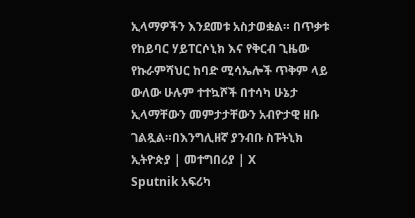ኢላማዎችን እንደመቱ አስታወቋል። በጥቃቱ የከይባር ሃይፐርሶኒክ እና የቅርብ ጊዜው የኩራምሻህር ከባድ ሚሳኤሎች ጥቅም ላይ ውለው ሁሉም ተተኳሾች በተሳካ ሁኔታ ኢላማቸውን መምታታቸውን አብዮታዊ ዘቡ ገልጿል።በእንግሊዘኛ ያንብቡ ስፑትኒክ ኢትዮጵያ | መተግበሪያ | X
Sputnik አፍሪካ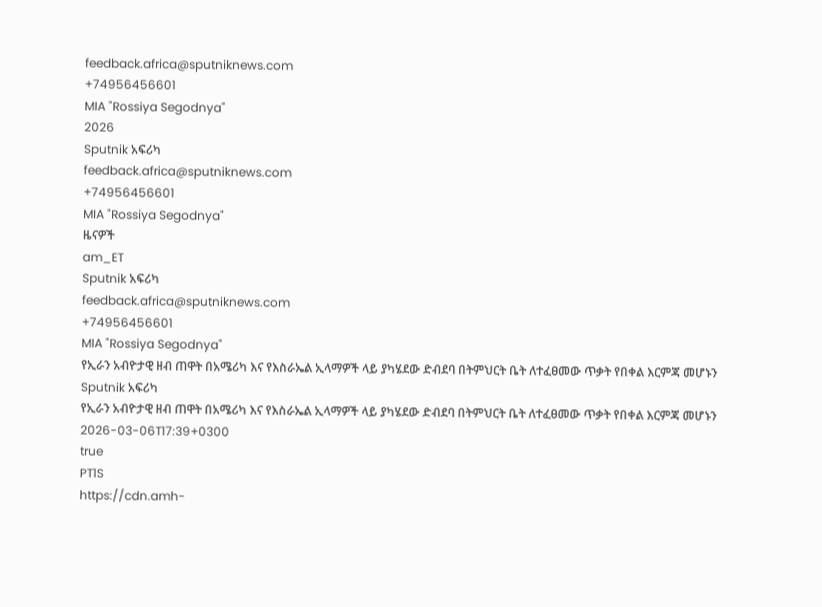feedback.africa@sputniknews.com
+74956456601
MIA "Rossiya Segodnya"
2026
Sputnik አፍሪካ
feedback.africa@sputniknews.com
+74956456601
MIA "Rossiya Segodnya"
ዜናዎች
am_ET
Sputnik አፍሪካ
feedback.africa@sputniknews.com
+74956456601
MIA "Rossiya Segodnya"
የኢራን አብዮታዊ ዘብ ጠዋት በአሜሪካ እና የእስራኤል ኢላማዎች ላይ ያካሄደው ድብደባ በትምህርት ቤት ለተፈፀመው ጥቃት የበቀል እርምጃ መሆኑን
Sputnik አፍሪካ
የኢራን አብዮታዊ ዘብ ጠዋት በአሜሪካ እና የእስራኤል ኢላማዎች ላይ ያካሄደው ድብደባ በትምህርት ቤት ለተፈፀመው ጥቃት የበቀል እርምጃ መሆኑን
2026-03-06T17:39+0300
true
PT1S
https://cdn.amh-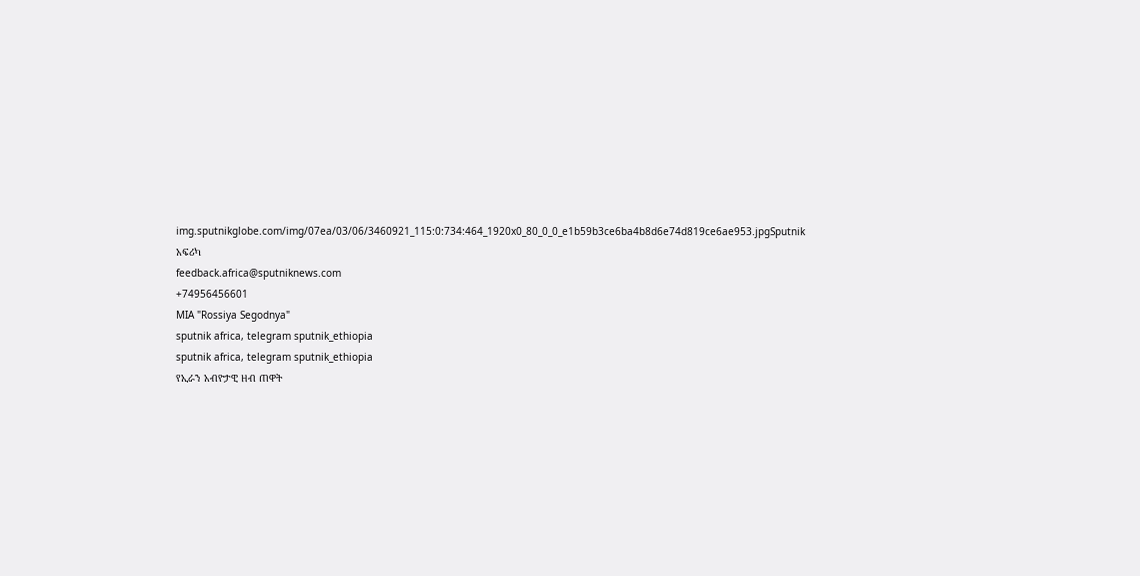img.sputnikglobe.com/img/07ea/03/06/3460921_115:0:734:464_1920x0_80_0_0_e1b59b3ce6ba4b8d6e74d819ce6ae953.jpgSputnik አፍሪካ
feedback.africa@sputniknews.com
+74956456601
MIA "Rossiya Segodnya"
sputnik africa, telegram sputnik_ethiopia
sputnik africa, telegram sputnik_ethiopia
የኢራን አብዮታዊ ዘብ ጠዋት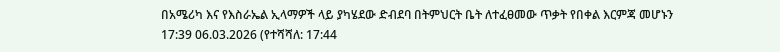በአሜሪካ እና የእስራኤል ኢላማዎች ላይ ያካሄደው ድብደባ በትምህርት ቤት ለተፈፀመው ጥቃት የበቀል እርምጃ መሆኑን
17:39 06.03.2026 (የተሻሻለ: 17:44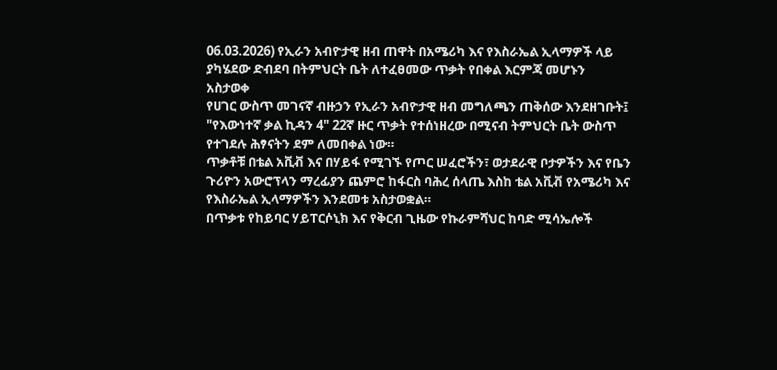06.03.2026) የኢራን አብዮታዊ ዘብ ጠዋት በአሜሪካ እና የእስራኤል ኢላማዎች ላይ ያካሄደው ድብደባ በትምህርት ቤት ለተፈፀመው ጥቃት የበቀል እርምጃ መሆኑን
አስታወቀ
የሀገር ውስጥ መገናኛ ብዙኃን የኢራን አብዮታዊ ዘብ መግለጫን ጠቅሰው እንደዘገቡት፤ "የእውነተኛ ቃል ኪዳን 4" 22ኛ ዙር ጥቃት የተሰነዘረው በሚናብ ትምህርት ቤት ውስጥ የተገደሉ ሕፃናትን ደም ለመበቀል ነው።
ጥቃቶቹ በቴል አቪቭ እና በሃይፋ የሚገኙ የጦር ሠፈሮችን፣ ወታደራዊ ቦታዎችን እና የቤን ጉሪዮን አውሮፕላን ማረፊያን ጨምሮ ከፋርስ ባሕረ ሰላጤ እስከ ቴል አቪቭ የአሜሪካ እና የእስራኤል ኢላማዎችን እንደመቱ አስታወቋል።
በጥቃቱ የከይባር ሃይፐርሶኒክ እና የቅርብ ጊዜው የኩራምሻህር ከባድ ሚሳኤሎች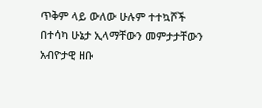ጥቅም ላይ ውለው ሁሉም ተተኳሾች በተሳካ ሁኔታ ኢላማቸውን መምታታቸውን አብዮታዊ ዘቡ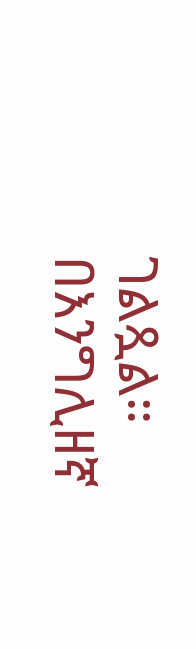ገልጿል።
በእንግሊዘኛ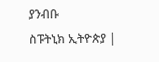ያንብቡ
ስፑትኒክ ኢትዮጵያ |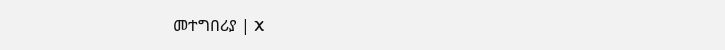መተግበሪያ | X